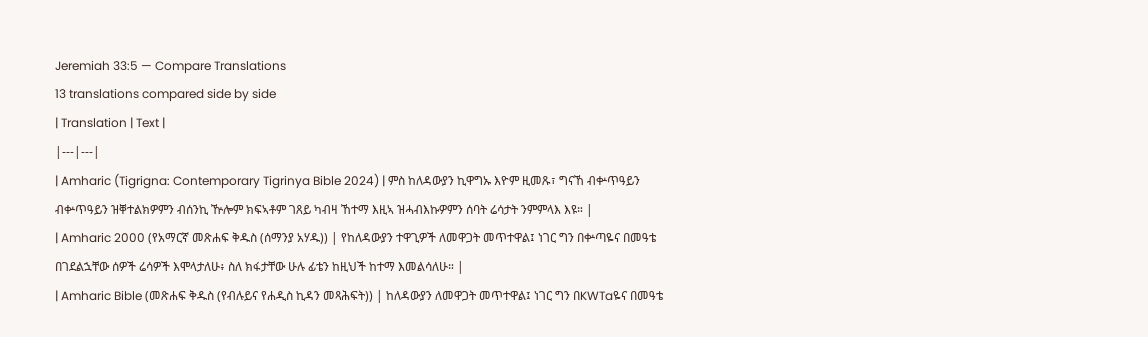Jeremiah 33:5 — Compare Translations
13 translations compared side by side
| Translation | Text |
|---|---|
| Amharic (Tigrigna: Contemporary Tigrinya Bible 2024) | ምስ ከለዳውያን ኪዋግኡ እዮም ዚመጹ፣ ግናኸ ብቍጥዓይን ብቍጥዓይን ዝቐተልክዎምን ብሰንኪ ዅሎም ክፍኣቶም ገጸይ ካብዛ ኸተማ እዚኣ ዝሓብእኩዎምን ሰባት ሬሳታት ንምምላእ እዩ። |
| Amharic 2000 (የአማርኛ መጽሐፍ ቅዱስ (ሰማንያ አሃዱ)) | የከለዳውያን ተዋጊዎች ለመዋጋት መጥተዋል፤ ነገር ግን በቍጣዬና በመዓቴ በገደልኋቸው ሰዎች ሬሳዎች እሞላታለሁ፥ ስለ ክፋታቸው ሁሉ ፊቴን ከዚህች ከተማ እመልሳለሁ። |
| Amharic Bible (መጽሐፍ ቅዱስ (የብሉይና የሐዲስ ኪዳን መጻሕፍት)) | ከለዳውያን ለመዋጋት መጥተዋል፤ ነገር ግን በKWTaዬና በመዓቴ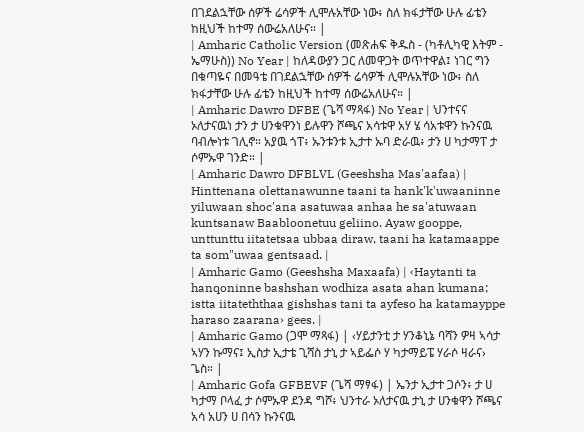በገደልኋቸው ሰዎች ሬሳዎች ሊሞሉአቸው ነው፥ ስለ ክፋታቸው ሁሉ ፊቴን ከዚህች ከተማ ሰውሬአለሁና። |
| Amharic Catholic Version (መጽሐፍ ቅዱስ - (ካቶሊካዊ እትም - ኤማሁስ)) No Year | ከለዳውያን ጋር ለመዋጋት ወጥተዋል፤ ነገር ግን በቁጣዬና በመዓቴ በገደልኋቸው ሰዎች ሬሳዎች ሊሞሉአቸው ነው፥ ስለ ክፋታቸው ሁሉ ፊቴን ከዚህች ከተማ ሰውሬአለሁና። |
| Amharic Dawro DFBE (ጌሻ ማጻፋ) No Year | ህንተናና ኦለታናዉነ ታን ታ ሀንቁዋንነ ይሉዋን ሾጫና አሳቱዋ አሃ ሄ ሳአቱዋን ኩንናዉ ባብሎነቱ ገሊኖ። አያዉ ጎፐ፥ ኡንቱንቱ ኢታተ ኡባ ድራዉ፥ ታን ሀ ካታማፐ ታ ሶምኡዋ ገንድ። |
| Amharic Dawro DFBLVL (Geeshsha Mas'aafaa) | Hinttenana olettanawunne taani ta hank'k'uwaaninne yiluwaan shoc'ana asatuwaa anhaa he sa'atuwaan kuntsanaw Baabloonetuu geliino. Ayaw gooppe, unttunttu iitatetsaa ubbaa diraw, taani ha katamaappe ta som"uwaa gentsaad. |
| Amharic Gamo (Geeshsha Maxaafa) | ‹Haytanti ta hanqoninne bashshan wodhiza asata ahan kumana; istta iitateththaa gishshas tani ta ayfeso ha katamayppe haraso zaarana› gees. |
| Amharic Gamo (ጋሞ ማጻፋ) | ‹ሃይታንቲ ታ ሃንቆኒኔ ባሻን ዎዛ ኣሳታ ኣሃን ኩማና፤ ኢስታ ኢታቴ ጊሻስ ታኒ ታ ኣይፌሶ ሃ ካታማይፔ ሃራሶ ዛራና› ጌስ። |
| Amharic Gofa GFBEVF (ጌሻ ማፃፋ) | ኤንታ ኢታተ ጋሶን፥ ታ ሀ ካታማ ቦላፈ ታ ሶምኡዋ ደንዳ ግሾ፥ ህንተራ ኦለታናዉ ታኒ ታ ሀንቁዋን ሾጫና አሳ አሀን ሀ በሳን ኩንናዉ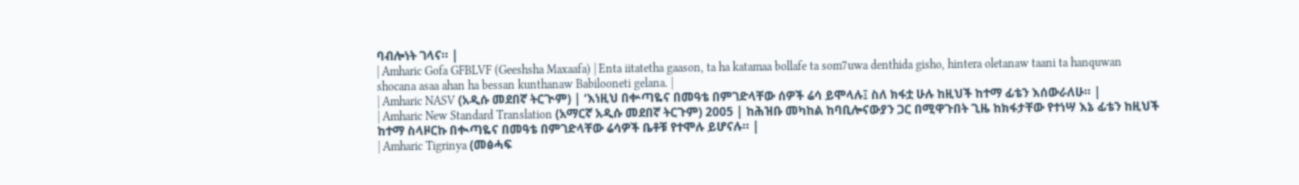ባብሎነት ገላና። |
| Amharic Gofa GFBLVF (Geeshsha Maxaafa) | Enta iitatetha gaason, ta ha katamaa bollafe ta som7uwa denthida gisho, hintera oletanaw taani ta hanquwan shocana asaa ahan ha bessan kunthanaw Babilooneti gelana. |
| Amharic NASV (አዲሱ መደበኛ ትርጒም) | ‘እነዚህ በቍጣዬና በመዓቴ በምገድላቸው ሰዎች ሬሳ ይሞላሉ፤ ስለ ክፋቷ ሁሉ ከዚህች ከተማ ፊቴን እሰውራለሁ። |
| Amharic New Standard Translation (አማርኛ አዲሱ መደበኛ ትርጉም) 2005 | ከሕዝቡ መካከል ከባቢሎናውያን ጋር በሚዋጉበት ጊዜ ከክፋታቸው የተነሣ እኔ ፊቴን ከዚህች ከተማ ስላዞርኩ በቊጣዬና በመዓቴ በምገድላቸው ሬሳዎች ቤቶቹ የተሞሉ ይሆናሉ። |
| Amharic Tigrinya (መፅሓፍ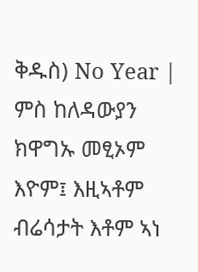ቅዱስ) No Year | ምስ ከለዳውያን ክዋግኡ መፂኦም እዮም፤ እዚኣቶም ብሬሳታት እቶም ኣነ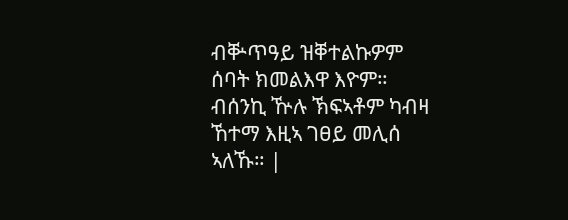ብቝጥዓይ ዝቐተልኩዎም ሰባት ክመልእዋ እዮም። ብሰንኪ ዅሉ ኽፍኣቶም ካብዛ ኸተማ እዚኣ ገፀይ መሊሰ ኣለኹ። |